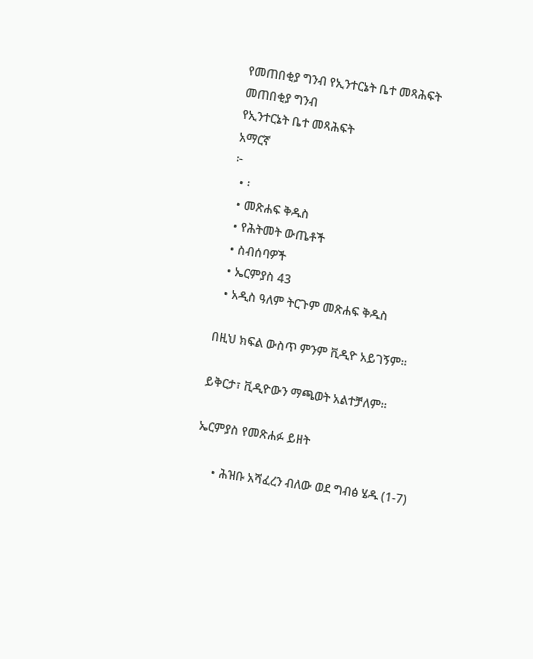የመጠበቂያ ግንብ የኢንተርኔት ቤተ መጻሕፍት
መጠበቂያ ግንብ
የኢንተርኔት ቤተ መጻሕፍት
አማርኛ
፦
  • ፡
  • መጽሐፍ ቅዱስ
  • የሕትመት ውጤቶች
  • ስብሰባዎች
  • ኤርምያስ 43
  • አዲስ ዓለም ትርጉም መጽሐፍ ቅዱስ

በዚህ ክፍል ውስጥ ምንም ቪዲዮ አይገኝም።

ይቅርታ፣ ቪዲዮውን ማጫወት አልተቻለም።

ኤርምያስ የመጽሐፉ ይዘት

      • ሕዝቡ አሻፈረን ብለው ወደ ግብፅ ሄዱ (1-7)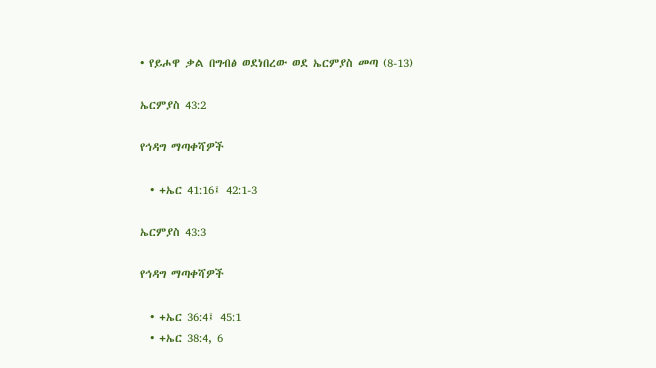• የይሖዋ ቃል በግብፅ ወደነበረው ወደ ኤርምያስ መጣ (8-13)

ኤርምያስ 43:2

የኅዳግ ማጣቀሻዎች

  • +ኤር 41:16፤ 42:1-3

ኤርምያስ 43:3

የኅዳግ ማጣቀሻዎች

  • +ኤር 36:4፤ 45:1
  • +ኤር 38:4, 6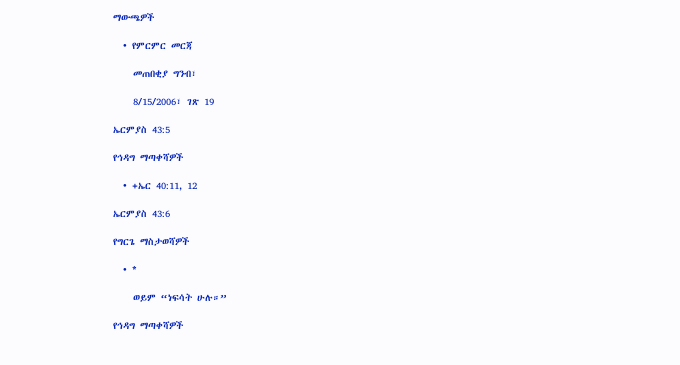ማውጫዎች

  • የምርምር መርጃ

    መጠበቂያ ግንብ፣

    8/15/2006፣ ገጽ 19

ኤርምያስ 43:5

የኅዳግ ማጣቀሻዎች

  • +ኤር 40:11, 12

ኤርምያስ 43:6

የግርጌ ማስታወሻዎች

  • *

    ወይም “ነፍሳት ሁሉ።”

የኅዳግ ማጣቀሻዎች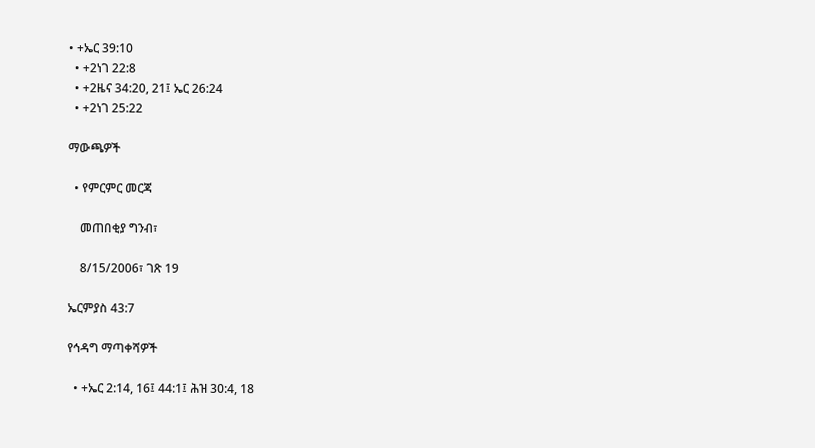• +ኤር 39:10
  • +2ነገ 22:8
  • +2ዜና 34:20, 21፤ ኤር 26:24
  • +2ነገ 25:22

ማውጫዎች

  • የምርምር መርጃ

    መጠበቂያ ግንብ፣

    8/15/2006፣ ገጽ 19

ኤርምያስ 43:7

የኅዳግ ማጣቀሻዎች

  • +ኤር 2:14, 16፤ 44:1፤ ሕዝ 30:4, 18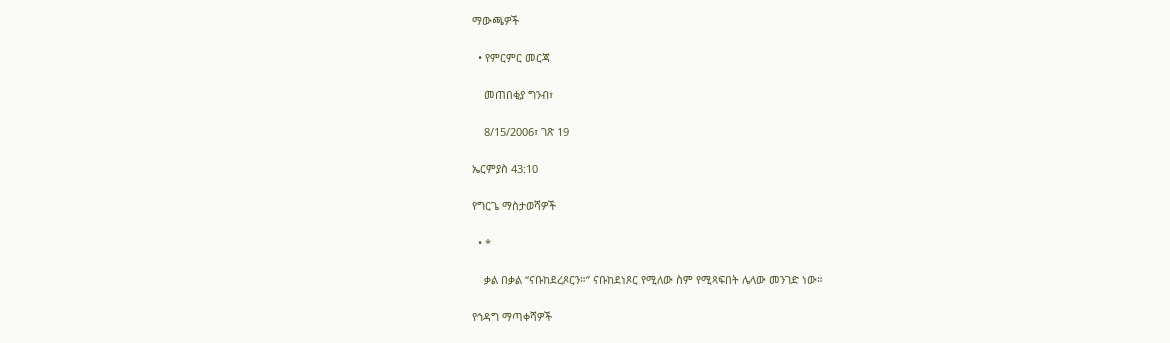ማውጫዎች

  • የምርምር መርጃ

    መጠበቂያ ግንብ፣

    8/15/2006፣ ገጽ 19

ኤርምያስ 43:10

የግርጌ ማስታወሻዎች

  • *

    ቃል በቃል “ናቡከደረጾርን።” ናቡከደነጾር የሚለው ስም የሚጻፍበት ሌላው መንገድ ነው።

የኅዳግ ማጣቀሻዎች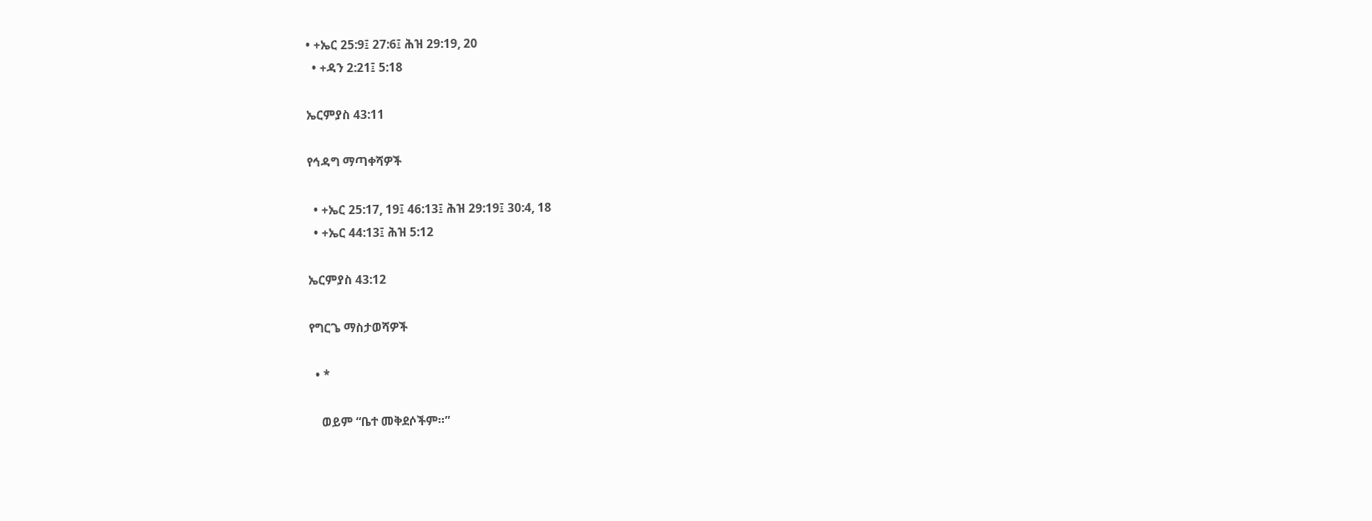• +ኤር 25:9፤ 27:6፤ ሕዝ 29:19, 20
  • +ዳን 2:21፤ 5:18

ኤርምያስ 43:11

የኅዳግ ማጣቀሻዎች

  • +ኤር 25:17, 19፤ 46:13፤ ሕዝ 29:19፤ 30:4, 18
  • +ኤር 44:13፤ ሕዝ 5:12

ኤርምያስ 43:12

የግርጌ ማስታወሻዎች

  • *

    ወይም “ቤተ መቅደሶችም።”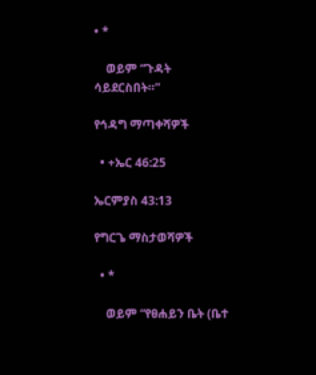• *

    ወይም “ጉዳት ሳይደርስበት።”

የኅዳግ ማጣቀሻዎች

  • +ኤር 46:25

ኤርምያስ 43:13

የግርጌ ማስታወሻዎች

  • *

    ወይም “የፀሐይን ቤት (ቤተ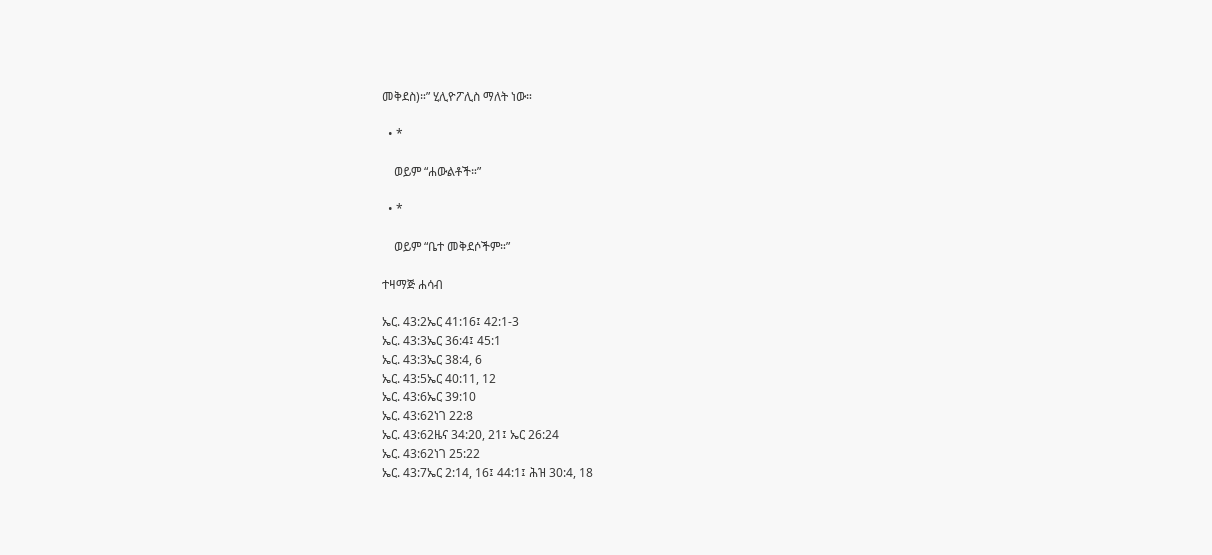መቅደስ)።” ሂሊዮፖሊስ ማለት ነው።

  • *

    ወይም “ሐውልቶች።”

  • *

    ወይም “ቤተ መቅደሶችም።”

ተዛማጅ ሐሳብ

ኤር. 43:2ኤር 41:16፤ 42:1-3
ኤር. 43:3ኤር 36:4፤ 45:1
ኤር. 43:3ኤር 38:4, 6
ኤር. 43:5ኤር 40:11, 12
ኤር. 43:6ኤር 39:10
ኤር. 43:62ነገ 22:8
ኤር. 43:62ዜና 34:20, 21፤ ኤር 26:24
ኤር. 43:62ነገ 25:22
ኤር. 43:7ኤር 2:14, 16፤ 44:1፤ ሕዝ 30:4, 18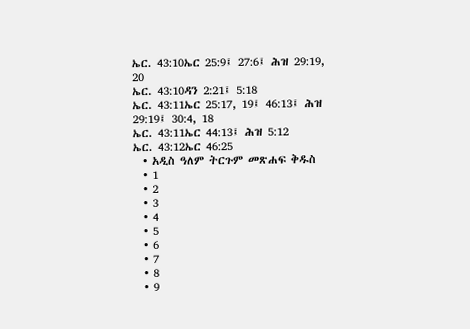ኤር. 43:10ኤር 25:9፤ 27:6፤ ሕዝ 29:19, 20
ኤር. 43:10ዳን 2:21፤ 5:18
ኤር. 43:11ኤር 25:17, 19፤ 46:13፤ ሕዝ 29:19፤ 30:4, 18
ኤር. 43:11ኤር 44:13፤ ሕዝ 5:12
ኤር. 43:12ኤር 46:25
  • አዲስ ዓለም ትርጉም መጽሐፍ ቅዱስ
  • 1
  • 2
  • 3
  • 4
  • 5
  • 6
  • 7
  • 8
  • 9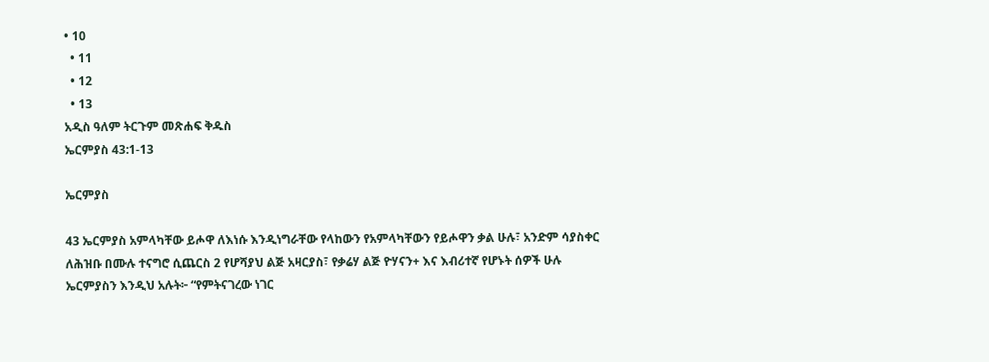• 10
  • 11
  • 12
  • 13
አዲስ ዓለም ትርጉም መጽሐፍ ቅዱስ
ኤርምያስ 43:1-13

ኤርምያስ

43 ኤርምያስ አምላካቸው ይሖዋ ለእነሱ እንዲነግራቸው የላከውን የአምላካቸውን የይሖዋን ቃል ሁሉ፣ አንድም ሳያስቀር ለሕዝቡ በሙሉ ተናግሮ ሲጨርስ 2 የሆሻያህ ልጅ አዛርያስ፣ የቃሬሃ ልጅ ዮሃናን+ እና እብሪተኛ የሆኑት ሰዎች ሁሉ ኤርምያስን እንዲህ አሉት፦ “የምትናገረው ነገር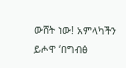ውሸት ነው! አምላካችን ይሖዋ ‘በግብፅ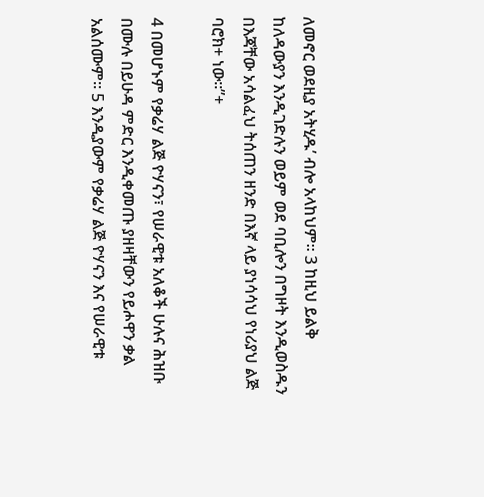ለመኖር ወደዚያ አትሂዱ’ ብሎ አላከህም። 3 ከዚህ ይልቅ ከለዳውያን እንዲገድሉን ወይም ወደ ባቢሎን በግዞት እንዲወስዱን በእጃቸው አሳልፈህ ትሰጠን ዘንድ በእኛ ላይ ያነሳሳህ የነሪያህ ልጅ ባሮክ+ ነው።”+

4 በመሆኑም የቃሬሃ ልጅ ዮሃናን፣ የሠራዊቱ አለቆች ሁሉና ሕዝቡ በሙሉ በይሁዳ ምድር እንዲቀመጡ ያዘዛቸውን የይሖዋን ቃል አልሰሙም። 5 እንዲያውም የቃሬሃ ልጅ ዮሃናን እና የሠራዊቱ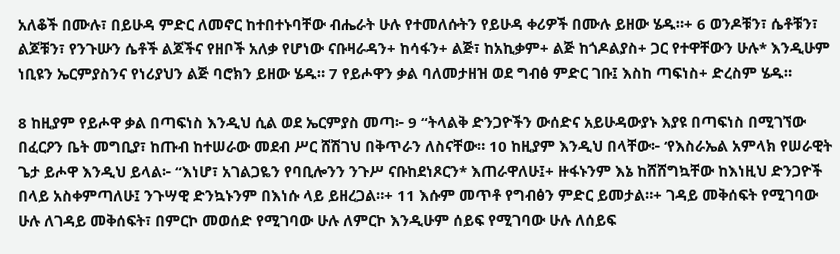አለቆች በሙሉ፣ በይሁዳ ምድር ለመኖር ከተበተኑባቸው ብሔራት ሁሉ የተመለሱትን የይሁዳ ቀሪዎች በሙሉ ይዘው ሄዱ።+ 6 ወንዶቹን፣ ሴቶቹን፣ ልጆቹን፣ የንጉሡን ሴቶች ልጆችና የዘቦች አለቃ የሆነው ናቡዛራዳን+ ከሳፋን+ ልጅ፣ ከአኪቃም+ ልጅ ከጎዶልያስ+ ጋር የተዋቸውን ሁሉ* እንዲሁም ነቢዩን ኤርምያስንና የነሪያህን ልጅ ባሮክን ይዘው ሄዱ። 7 የይሖዋን ቃል ባለመታዘዝ ወደ ግብፅ ምድር ገቡ፤ እስከ ጣፍነስ+ ድረስም ሄዱ።

8 ከዚያም የይሖዋ ቃል በጣፍነስ እንዲህ ሲል ወደ ኤርምያስ መጣ፦ 9 “ትላልቅ ድንጋዮችን ውሰድና አይሁዳውያኑ እያዩ በጣፍነስ በሚገኘው በፈርዖን ቤት መግቢያ፣ ከጡብ ከተሠራው መደብ ሥር ሸሽገህ በቅጥራን ለስናቸው። 10 ከዚያም እንዲህ በላቸው፦ ‘የእስራኤል አምላክ የሠራዊት ጌታ ይሖዋ እንዲህ ይላል፦ “እነሆ፣ አገልጋዬን የባቢሎንን ንጉሥ ናቡከደነጾርን* እጠራዋለሁ፤+ ዙፋኑንም እኔ ከሸሸግኳቸው ከእነዚህ ድንጋዮች በላይ አስቀምጣለሁ፤ ንጉሣዊ ድንኳኑንም በእነሱ ላይ ይዘረጋል።+ 11 እሱም መጥቶ የግብፅን ምድር ይመታል።+ ገዳይ መቅሰፍት የሚገባው ሁሉ ለገዳይ መቅሰፍት፣ በምርኮ መወሰድ የሚገባው ሁሉ ለምርኮ እንዲሁም ሰይፍ የሚገባው ሁሉ ለሰይፍ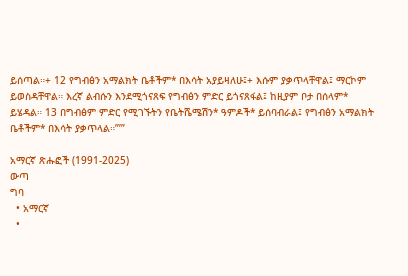ይሰጣል።+ 12 የግብፅን አማልክት ቤቶችም* በእሳት አያይዛለሁ፤+ እሱም ያቃጥላቸዋል፤ ማርኮም ይወስዳቸዋል። እረኛ ልብሱን እንደሚጎናጸፍ የግብፅን ምድር ይጎናጸፋል፤ ከዚያም ቦታ በሰላም* ይሄዳል። 13 በግብፅም ምድር የሚገኙትን የቤትሼሜሽን* ዓምዶች* ይሰባብራል፤ የግብፅን አማልክት ቤቶችም* በእሳት ያቃጥላል።”’”

አማርኛ ጽሑፎች (1991-2025)
ውጣ
ግባ
  • አማርኛ
  •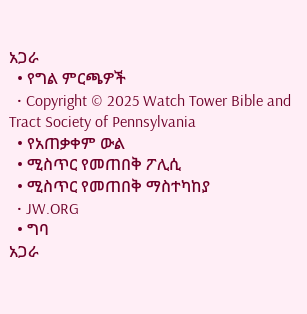አጋራ
  • የግል ምርጫዎች
  • Copyright © 2025 Watch Tower Bible and Tract Society of Pennsylvania
  • የአጠቃቀም ውል
  • ሚስጥር የመጠበቅ ፖሊሲ
  • ሚስጥር የመጠበቅ ማስተካከያ
  • JW.ORG
  • ግባ
አጋራ